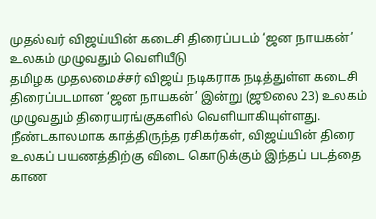முதல்வர் விஜய்யின் கடைசி திரைப்படம் ‘ஜன நாயகன்’ உலகம் முழுவதும் வெளியீடு
தமிழக முதலமைச்சர் விஜய் நடிகராக நடித்துள்ள கடைசி திரைப்படமான ‘ஜன நாயகன்’ இன்று (ஜூலை 23) உலகம் முழுவதும் திரையரங்குகளில் வெளியாகியுள்ளது. நீண்டகாலமாக காத்திருந்த ரசிகர்கள், விஜய்யின் திரை உலகப் பயணத்திற்கு விடை கொடுக்கும் இந்தப் படத்தை காண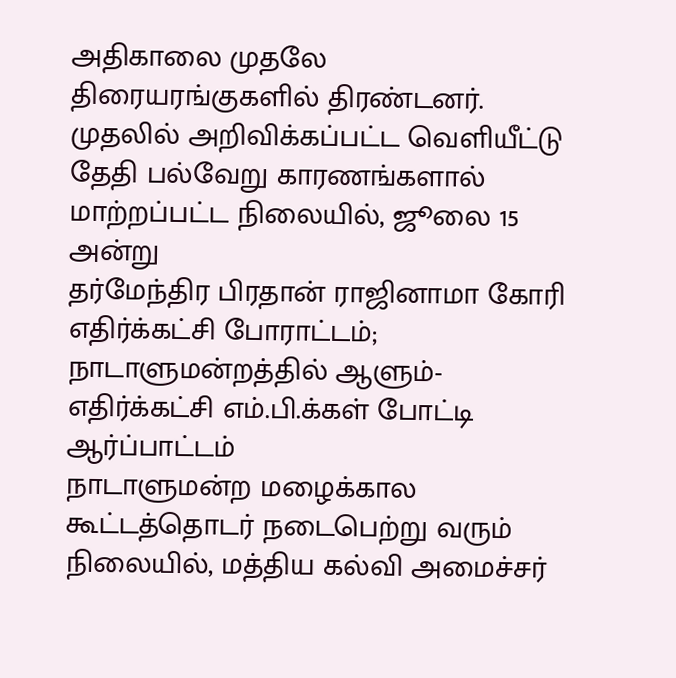அதிகாலை முதலே திரையரங்குகளில் திரண்டனர். முதலில் அறிவிக்கப்பட்ட வெளியீட்டு தேதி பல்வேறு காரணங்களால் மாற்றப்பட்ட நிலையில், ஜூலை 15 அன்று
தர்மேந்திர பிரதான் ராஜினாமா கோரி எதிர்க்கட்சி போராட்டம்; நாடாளுமன்றத்தில் ஆளும்-எதிர்க்கட்சி எம்.பி.க்கள் போட்டி ஆர்ப்பாட்டம்
நாடாளுமன்ற மழைக்கால கூட்டத்தொடர் நடைபெற்று வரும் நிலையில், மத்திய கல்வி அமைச்சர்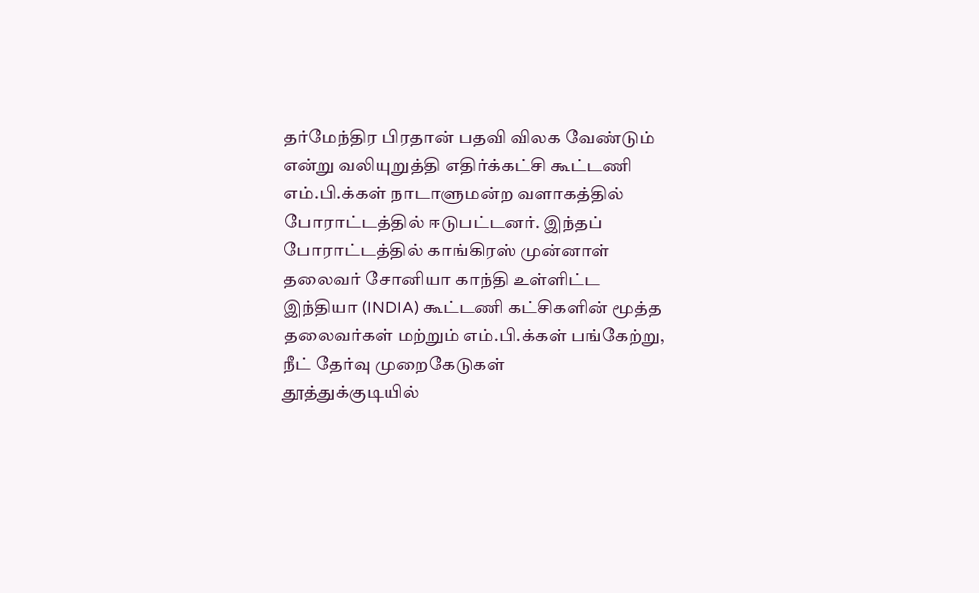தர்மேந்திர பிரதான் பதவி விலக வேண்டும் என்று வலியுறுத்தி எதிர்க்கட்சி கூட்டணி எம்.பி.க்கள் நாடாளுமன்ற வளாகத்தில் போராட்டத்தில் ஈடுபட்டனர். இந்தப் போராட்டத்தில் காங்கிரஸ் முன்னாள் தலைவர் சோனியா காந்தி உள்ளிட்ட இந்தியா (INDIA) கூட்டணி கட்சிகளின் மூத்த தலைவர்கள் மற்றும் எம்.பி.க்கள் பங்கேற்று, நீட் தேர்வு முறைகேடுகள்
தூத்துக்குடியில்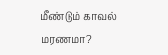மீண்டும் காவல் மரணமா?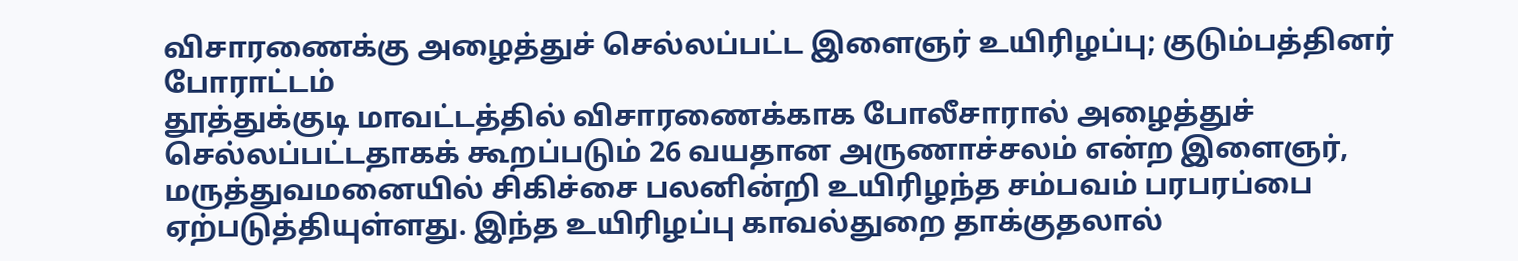விசாரணைக்கு அழைத்துச் செல்லப்பட்ட இளைஞர் உயிரிழப்பு; குடும்பத்தினர் போராட்டம்
தூத்துக்குடி மாவட்டத்தில் விசாரணைக்காக போலீசாரால் அழைத்துச் செல்லப்பட்டதாகக் கூறப்படும் 26 வயதான அருணாச்சலம் என்ற இளைஞர், மருத்துவமனையில் சிகிச்சை பலனின்றி உயிரிழந்த சம்பவம் பரபரப்பை ஏற்படுத்தியுள்ளது. இந்த உயிரிழப்பு காவல்துறை தாக்குதலால்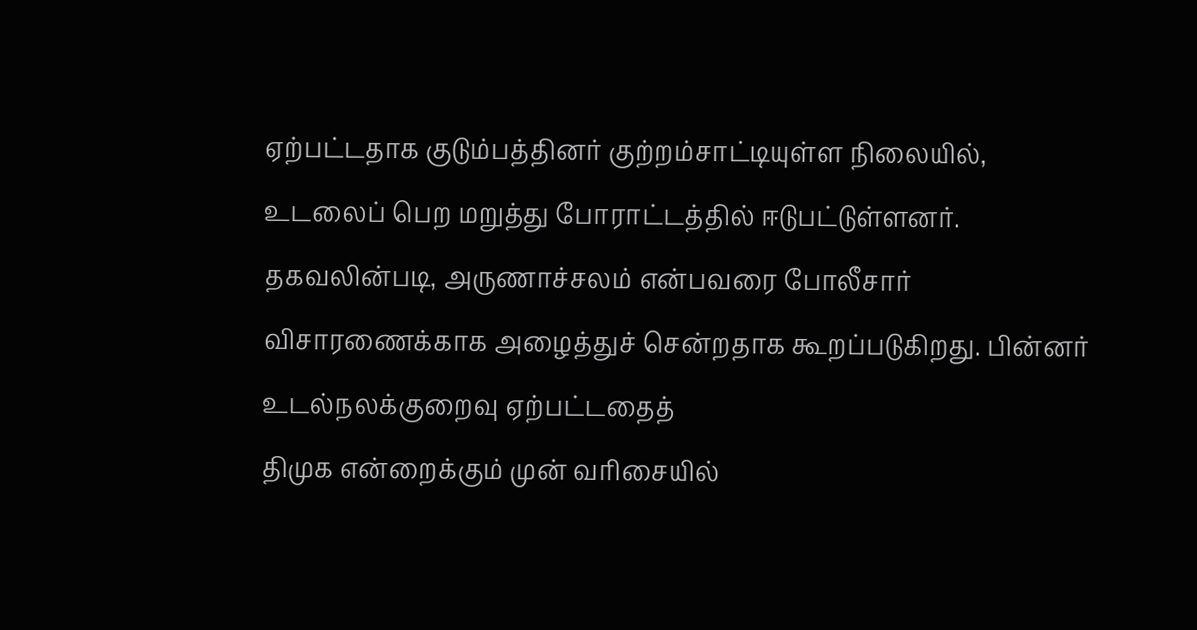ஏற்பட்டதாக குடும்பத்தினர் குற்றம்சாட்டியுள்ள நிலையில், உடலைப் பெற மறுத்து போராட்டத்தில் ஈடுபட்டுள்ளனர். தகவலின்படி, அருணாச்சலம் என்பவரை போலீசார் விசாரணைக்காக அழைத்துச் சென்றதாக கூறப்படுகிறது. பின்னர் உடல்நலக்குறைவு ஏற்பட்டதைத்
திமுக என்றைக்கும் முன் வரிசையில்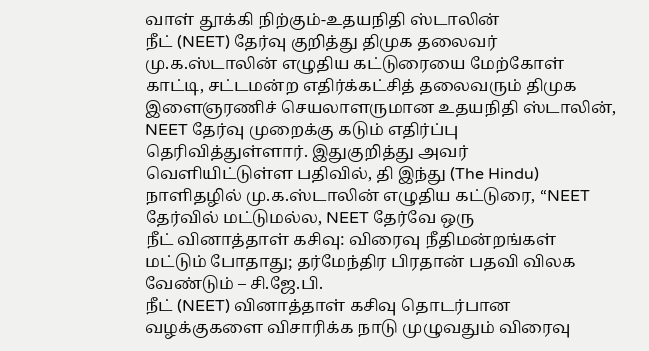வாள் தூக்கி நிற்கும்-உதயநிதி ஸ்டாலின்
நீட் (NEET) தேர்வு குறித்து திமுக தலைவர் மு.க.ஸ்டாலின் எழுதிய கட்டுரையை மேற்கோள் காட்டி, சட்டமன்ற எதிர்க்கட்சித் தலைவரும் திமுக இளைஞரணிச் செயலாளருமான உதயநிதி ஸ்டாலின், NEET தேர்வு முறைக்கு கடும் எதிர்ப்பு தெரிவித்துள்ளார். இதுகுறித்து அவர் வெளியிட்டுள்ள பதிவில், தி இந்து (The Hindu) நாளிதழில் மு.க.ஸ்டாலின் எழுதிய கட்டுரை, “NEET தேர்வில் மட்டுமல்ல, NEET தேர்வே ஒரு
நீட் வினாத்தாள் கசிவு: விரைவு நீதிமன்றங்கள் மட்டும் போதாது; தர்மேந்திர பிரதான் பதவி விலக வேண்டும் – சி.ஜே.பி.
நீட் (NEET) வினாத்தாள் கசிவு தொடர்பான வழக்குகளை விசாரிக்க நாடு முழுவதும் விரைவு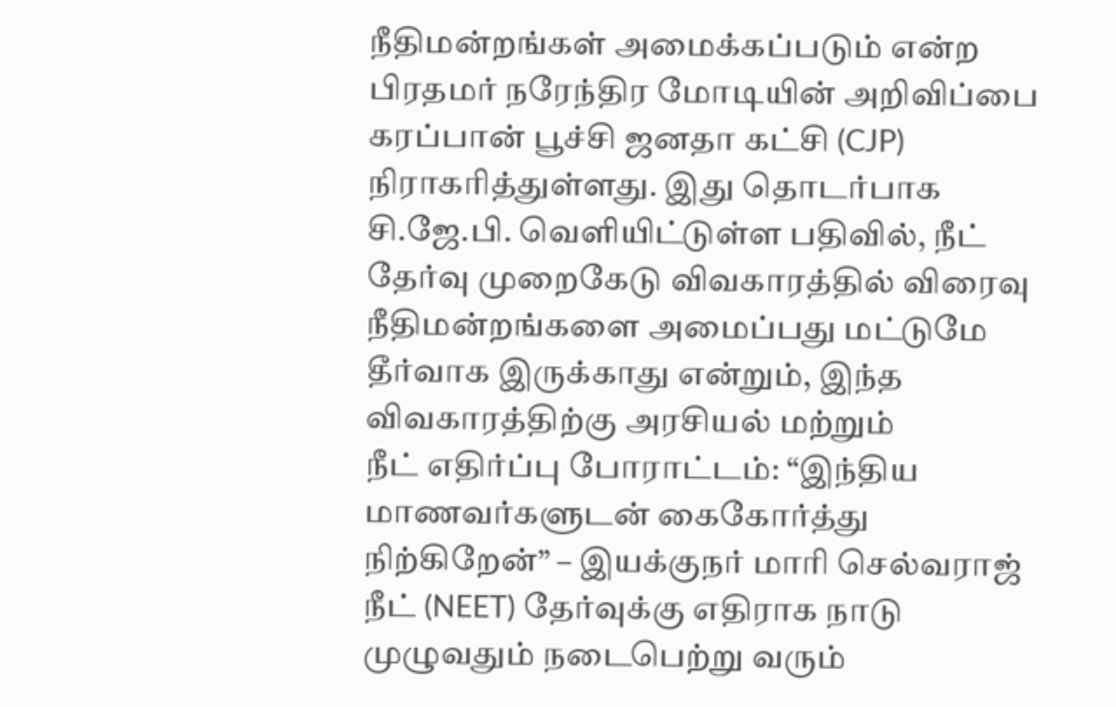நீதிமன்றங்கள் அமைக்கப்படும் என்ற பிரதமர் நரேந்திர மோடியின் அறிவிப்பை கரப்பான் பூச்சி ஜனதா கட்சி (CJP) நிராகரித்துள்ளது. இது தொடர்பாக சி.ஜே.பி. வெளியிட்டுள்ள பதிவில், நீட் தேர்வு முறைகேடு விவகாரத்தில் விரைவு நீதிமன்றங்களை அமைப்பது மட்டுமே தீர்வாக இருக்காது என்றும், இந்த விவகாரத்திற்கு அரசியல் மற்றும்
நீட் எதிர்ப்பு போராட்டம்: “இந்திய மாணவர்களுடன் கைகோர்த்து நிற்கிறேன்” – இயக்குநர் மாரி செல்வராஜ்
நீட் (NEET) தேர்வுக்கு எதிராக நாடு முழுவதும் நடைபெற்று வரும்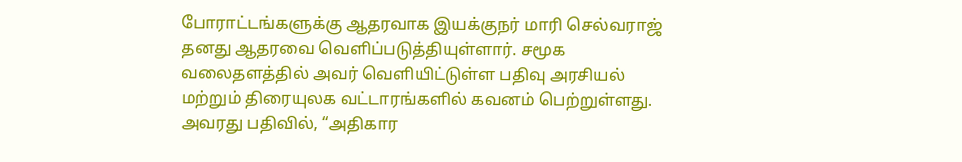போராட்டங்களுக்கு ஆதரவாக இயக்குநர் மாரி செல்வராஜ் தனது ஆதரவை வெளிப்படுத்தியுள்ளார். சமூக வலைதளத்தில் அவர் வெளியிட்டுள்ள பதிவு அரசியல் மற்றும் திரையுலக வட்டாரங்களில் கவனம் பெற்றுள்ளது. அவரது பதிவில், “அதிகார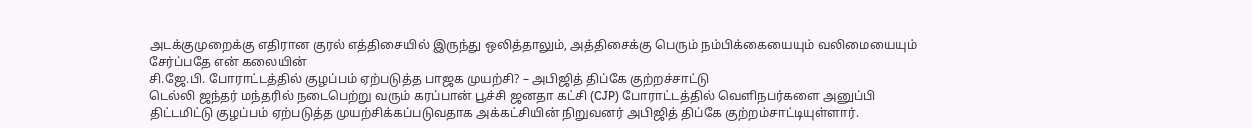அடக்குமுறைக்கு எதிரான குரல் எத்திசையில் இருந்து ஒலித்தாலும், அத்திசைக்கு பெரும் நம்பிக்கையையும் வலிமையையும் சேர்ப்பதே என் கலையின்
சி.ஜே.பி. போராட்டத்தில் குழப்பம் ஏற்படுத்த பாஜக முயற்சி? – அபிஜித் திப்கே குற்றச்சாட்டு
டெல்லி ஜந்தர் மந்தரில் நடைபெற்று வரும் கரப்பான் பூச்சி ஜனதா கட்சி (CJP) போராட்டத்தில் வெளிநபர்களை அனுப்பி திட்டமிட்டு குழப்பம் ஏற்படுத்த முயற்சிக்கப்படுவதாக அக்கட்சியின் நிறுவனர் அபிஜித் திப்கே குற்றம்சாட்டியுள்ளார்.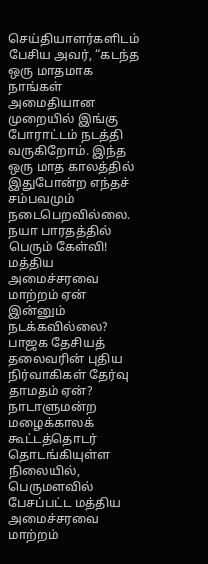செய்தியாளர்களிடம் பேசிய அவர், “கடந்த ஒரு மாதமாக நாங்கள் அமைதியான முறையில் இங்கு போராட்டம் நடத்தி வருகிறோம். இந்த ஒரு மாத காலத்தில் இதுபோன்ற எந்தச் சம்பவமும் நடைபெறவில்லை.
நயா பாரதத்தில் பெரும் கேள்வி! மத்திய அமைச்சரவை மாற்றம் ஏன் இன்னும் நடக்கவில்லை? பாஜக தேசியத் தலைவரின் புதிய நிர்வாகிகள் தேர்வு தாமதம் ஏன்?
நாடாளுமன்ற மழைக்காலக் கூட்டத்தொடர் தொடங்கியுள்ள நிலையில், பெருமளவில் பேசப்பட்ட மத்திய அமைச்சரவை மாற்றம்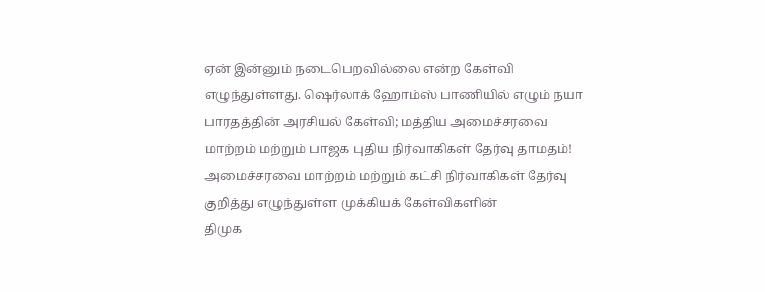ஏன் இன்னும் நடைபெறவில்லை என்ற கேள்வி எழுந்துள்ளது. ஷெர்லாக் ஹோம்ஸ் பாணியில் எழும் நயா பாரதத்தின் அரசியல் கேள்வி; மத்திய அமைச்சரவை மாற்றம் மற்றும் பாஜக புதிய நிர்வாகிகள் தேர்வு தாமதம்! அமைச்சரவை மாற்றம் மற்றும் கட்சி நிர்வாகிகள் தேர்வு குறித்து எழுந்துள்ள முக்கியக் கேள்விகளின்
திமுக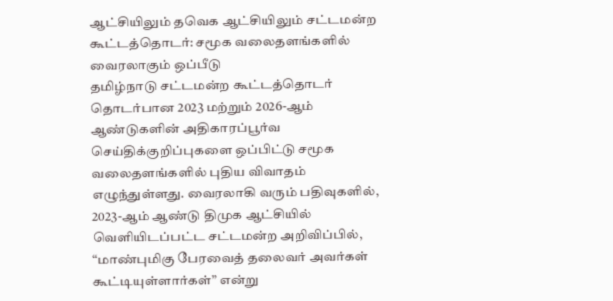ஆட்சியிலும் தவெக ஆட்சியிலும் சட்டமன்ற கூட்டத்தொடர்: சமூக வலைதளங்களில் வைரலாகும் ஒப்பீடு
தமிழ்நாடு சட்டமன்ற கூட்டத்தொடர் தொடர்பான 2023 மற்றும் 2026-ஆம் ஆண்டுகளின் அதிகாரப்பூர்வ செய்திக்குறிப்புகளை ஒப்பிட்டு சமூக வலைதளங்களில் புதிய விவாதம் எழுந்துள்ளது. வைரலாகி வரும் பதிவுகளில், 2023-ஆம் ஆண்டு திமுக ஆட்சியில் வெளியிடப்பட்ட சட்டமன்ற அறிவிப்பில், “மாண்புமிகு பேரவைத் தலைவர் அவர்கள் கூட்டியுள்ளார்கள்” என்று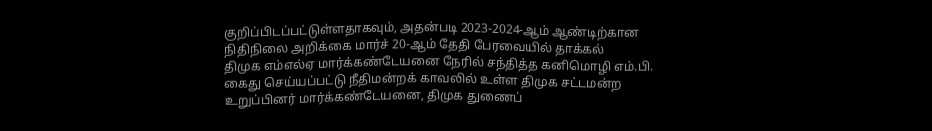குறிப்பிடப்பட்டுள்ளதாகவும், அதன்படி 2023-2024-ஆம் ஆண்டிற்கான நிதிநிலை அறிக்கை மார்ச் 20-ஆம் தேதி பேரவையில் தாக்கல்
திமுக எம்எல்ஏ மார்க்கண்டேயனை நேரில் சந்தித்த கனிமொழி எம்.பி.
கைது செய்யப்பட்டு நீதிமன்றக் காவலில் உள்ள திமுக சட்டமன்ற உறுப்பினர் மார்க்கண்டேயனை, திமுக துணைப்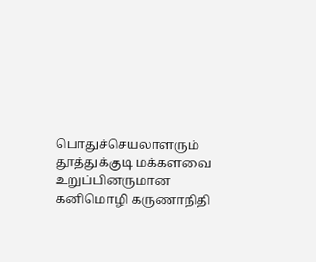பொதுச்செயலாளரும் தூத்துக்குடி மக்களவை உறுப்பினருமான கனிமொழி கருணாநிதி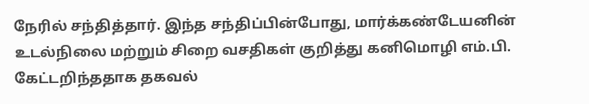நேரில் சந்தித்தார். இந்த சந்திப்பின்போது, மார்க்கண்டேயனின் உடல்நிலை மற்றும் சிறை வசதிகள் குறித்து கனிமொழி எம்.பி. கேட்டறிந்ததாக தகவல்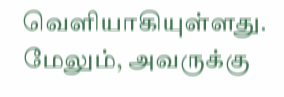வெளியாகியுள்ளது. மேலும், அவருக்கு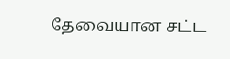தேவையான சட்ட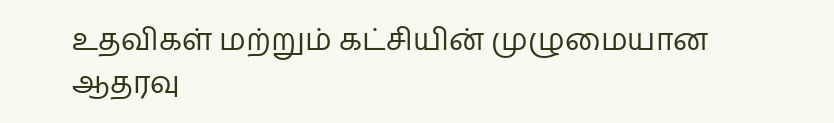உதவிகள் மற்றும் கட்சியின் முழுமையான ஆதரவு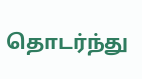தொடர்ந்து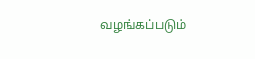வழங்கப்படும்